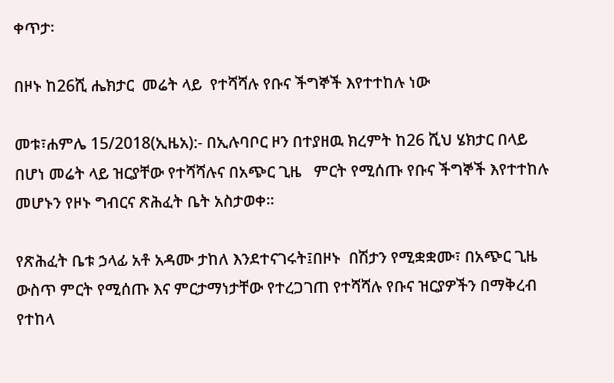ቀጥታ፡

በዞኑ ከ26ሺ ሔክታር  መሬት ላይ  የተሻሻሉ የቡና ችግኞች እየተተከሉ ነው

መቱ፣ሐምሌ 15/2018(ኢዜአ):- በኢሉባቦር ዞን በተያዘዉ ክረምት ከ26 ሺህ ሄክታር በላይ በሆነ መሬት ላይ ዝርያቸው የተሻሻሉና በአጭር ጊዜ   ምርት የሚሰጡ የቡና ችግኞች እየተተከሉ መሆኑን የዞኑ ግብርና ጽሕፈት ቤት አስታወቀ።

የጽሕፈት ቤቱ ኃላፊ አቶ አዳሙ ታከለ እንደተናገሩት፤በዞኑ  በሽታን የሚቋቋሙ፣ በአጭር ጊዜ ውስጥ ምርት የሚሰጡ እና ምርታማነታቸው የተረጋገጠ የተሻሻሉ የቡና ዝርያዎችን በማቅረብ የተከላ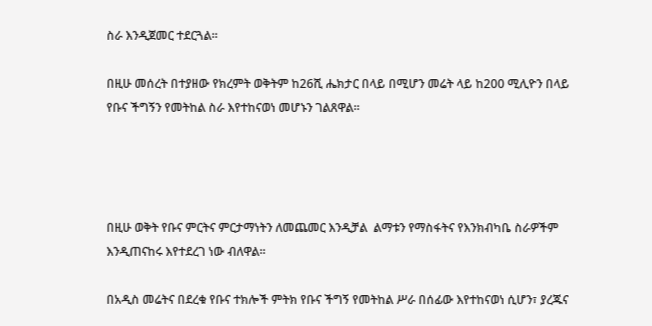ስራ እንዲጀመር ተደርጓል።

በዚሁ መሰረት በተያዘው የክረምት ወቅትም ከ26ሺ ሔክታር በላይ በሚሆን መሬት ላይ ከ200 ሚሊዮን በላይ የቡና ችግኝን የመትከል ስራ እየተከናወነ መሆኑን ገልጸዋል።




በዚሁ ወቅት የቡና ምርትና ምርታማነትን ለመጨመር እንዲቻል  ልማቱን የማስፋትና የእንክብካቤ ስራዎችም እንዲጠናከሩ እየተደረገ ነው ብለዋል።

በአዲስ መሬትና በደረቁ የቡና ተክሎች ምትክ የቡና ችግኝ የመትከል ሥራ በሰፊው እየተከናወነ ሲሆን፣ ያረጁና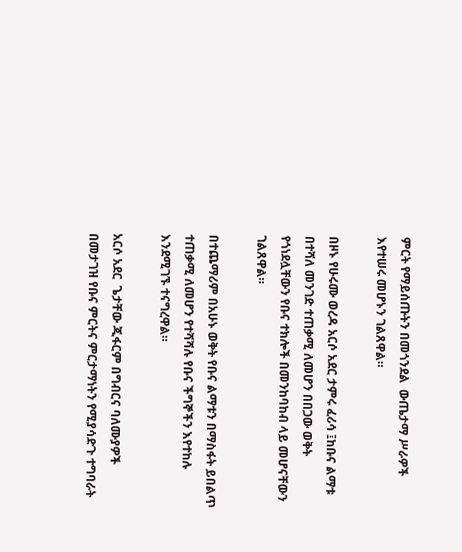ምርት የማይሰጡትን በመጎንደል  ውጤታማ ሥራዎች እየተሠሩ መሆኑን ገልጸዋል።

በዞኑ የሁሩሙ ወረዳ አርሶ አደር ታምሩ ፈሪሳ ፤ከቡና ልማቱ በተሻለ መንገድ ተጠቃሚ ለመሆን በበጋው ወቅት የጎነደሏቸውን የቡና ተክሎች በመንከባከብ ላይ መሆናቸውን ገልጸዋል።

በተጨማሪም በአሁኑ ወቅት የቡና ልማቱን በማስፋት ይበልጥ ተጠቃሚ ለመሆን የተሻሻሉ የቡና ችግኞችን እየተከሉ እንደሚገኙ ተናግረዋል።

አርሶ አደር  ጌታቸው ጂፋርም በግብርና ባለሙያዎች በመታገዝ የቡና ምርትና ምርታማነትን የሚያሳድጉ ተግባራት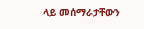ላይ መሰማራታቸውን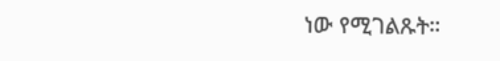ነው የሚገልጹት።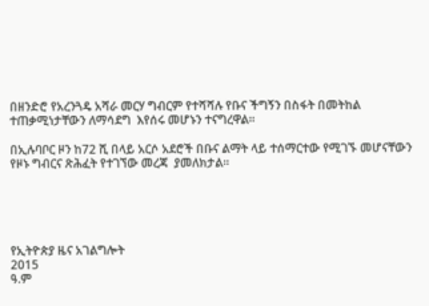በዘንድሮ የአረንጓዴ አሻራ መርሃ ግብርም የተሻሻሉ የቡና ችግኝን በስፋት በመትከል ተጠቃሚነታቸውን ለማሳደግ  እየሰሩ መሆኑን ተናግረዋል።

በኢሉባቦር ዞን ከ72 ሺ በላይ አርሶ አደሮች በቡና ልማት ላይ ተሰማርተው የሚገኙ መሆናቸውን የዞኑ ግብርና ጽሕፈት የተገኘው መረጃ  ያመለክታል።





የኢትዮጵያ ዜና አገልግሎት
2015
ዓ.ም